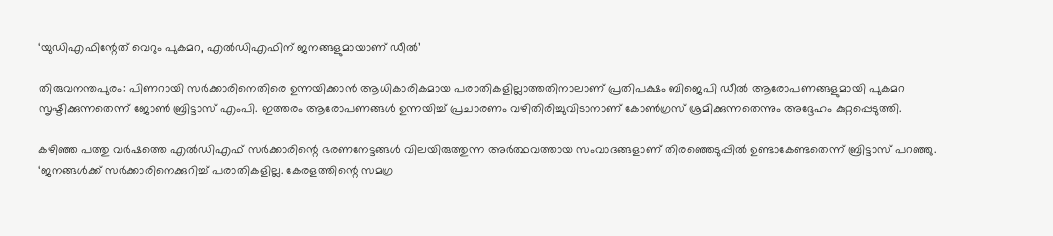‘യുഡിഎഫിന്റേത് വെറും പുകമറ, എല്‍ഡിഎഫിന് ജനങ്ങളുമായാണ് ഡീൽ’

തിരുവനന്തപുരം: പിണറായി സർക്കാരിനെതിരെ ഉന്നയിക്കാൻ ആധികാരികമായ പരാതികളില്ലാത്തതിനാലാണ് പ്രതിപക്ഷം ബിജെപി ഡീൽ ആരോപണങ്ങളുമായി പുകമറ സൃഷ്ടിക്കുന്നതെന്ന് ജോൺ ബ്രിട്ടാസ് എംപി. ഇത്തരം ആരോപണങ്ങൾ ഉന്നയിച്ച് പ്രചാരണം വഴിതിരിച്ചുവിടാനാണ് കോൺഗ്രസ് ശ്രമിക്കുന്നതെന്നും അദ്ദേഹം കുറ്റപ്പെടുത്തി.

കഴിഞ്ഞ പത്തു വർഷത്തെ എൽഡിഎഫ് സർക്കാരിന്റെ ഭരണനേട്ടങ്ങൾ വിലയിരുത്തുന്ന അർത്ഥവത്തായ സംവാദങ്ങളാണ് തിരഞ്ഞെടുപ്പിൽ ഉണ്ടാകേണ്ടതെന്ന് ബ്രിട്ടാസ് പറഞ്ഞു. ‘ജനങ്ങൾക്ക് സർക്കാരിനെക്കുറിച്ച് പരാതികളില്ല. കേരളത്തിന്റെ സമഗ്ര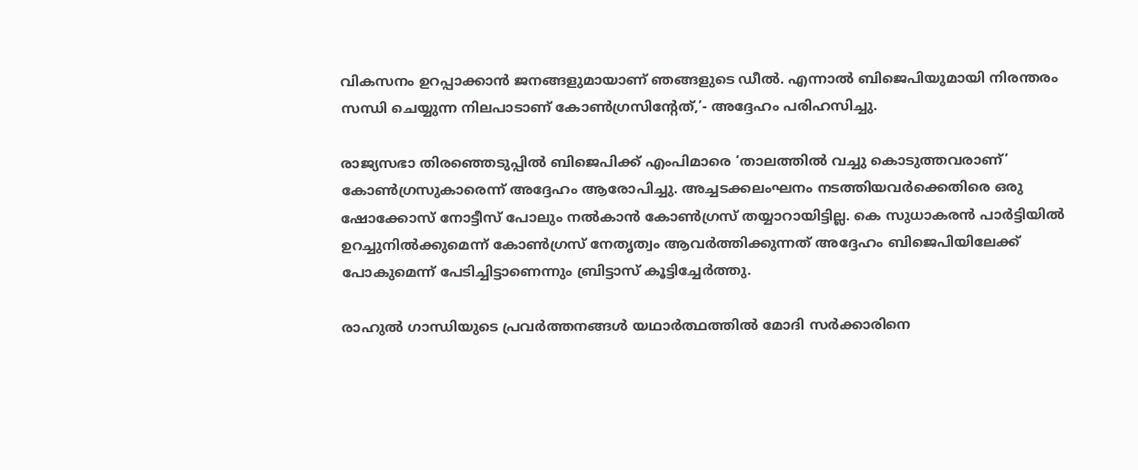വികസനം ഉറപ്പാക്കാൻ ജനങ്ങളുമായാണ് ഞങ്ങളുടെ ഡീൽ. എന്നാൽ ബിജെപിയുമായി നിരന്തരം സന്ധി ചെയ്യുന്ന നിലപാടാണ് കോൺഗ്രസിന്റേത്,’- അദ്ദേഹം പരിഹസിച്ചു.

രാജ്യസഭാ തിരഞ്ഞെടുപ്പിൽ ബിജെപിക്ക് എംപിമാരെ ‘താലത്തിൽ വച്ചു കൊടുത്തവരാണ്’ കോൺഗ്രസുകാരെന്ന് അദ്ദേഹം ആരോപിച്ചു. അച്ചടക്കലംഘനം നടത്തിയവർക്കെതിരെ ഒരു ഷോക്കോസ് നോട്ടീസ് പോലും നൽകാൻ കോൺഗ്രസ് തയ്യാറായിട്ടില്ല. കെ സുധാകരൻ പാർട്ടിയിൽ ഉറച്ചുനിൽക്കുമെന്ന് കോൺഗ്രസ് നേതൃത്വം ആവർത്തിക്കുന്നത് അദ്ദേഹം ബിജെപിയിലേക്ക് പോകുമെന്ന് പേടിച്ചിട്ടാണെന്നും ബ്രിട്ടാസ് കൂട്ടിച്ചേർത്തു.

രാഹുൽ ഗാന്ധിയുടെ പ്രവർത്തനങ്ങൾ യഥാർത്ഥത്തിൽ മോദി സർക്കാരിനെ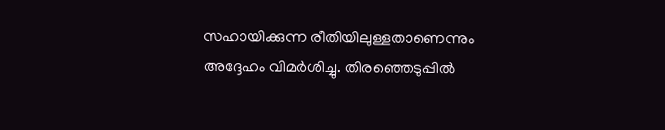സഹായിക്കുന്ന രീതിയിലുള്ളതാണെന്നും അദ്ദേഹം വിമർശിച്ചു. തിരഞ്ഞെടുപ്പിൽ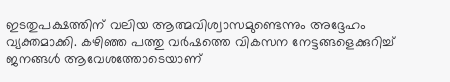ഇടതുപക്ഷത്തിന് വലിയ ആത്മവിശ്വാസമുണ്ടെന്നും അദ്ദേഹം വ്യക്തമാക്കി. കഴിഞ്ഞ പത്തു വർഷത്തെ വികസന നേട്ടങ്ങളെക്കുറിച്ച് ജനങ്ങൾ ആവേശത്തോടെയാണ്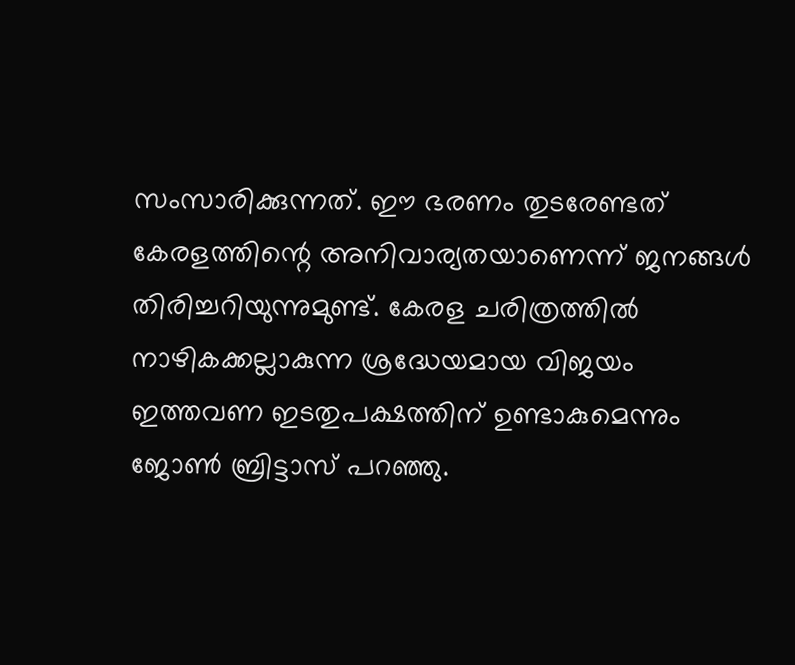സംസാരിക്കുന്നത്. ഈ ഭരണം തുടരേണ്ടത് കേരളത്തിന്റെ അനിവാര്യതയാണെന്ന് ജനങ്ങൾ തിരിച്ചറിയുന്നുമുണ്ട്. കേരള ചരിത്രത്തിൽ നാഴികക്കല്ലാകുന്ന ശ്രദ്ധേയമായ വിജയം ഇത്തവണ ഇടതുപക്ഷത്തിന് ഉണ്ടാകുമെന്നും ജോൺ ബ്രിട്ടാസ് പറഞ്ഞു.